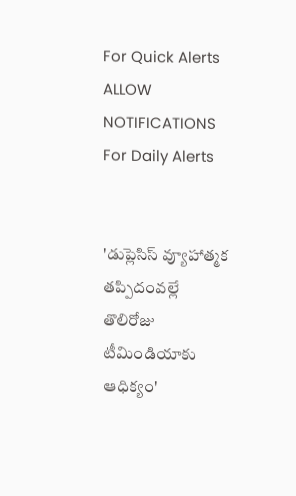For Quick Alerts
ALLOW NOTIFICATIONS
For Daily Alerts


'డుప్లెసిస్ వ్యూహాత్మక తప్పిదంవల్లే తొలిరోజు టీమిండియాకు ఆధిక్యం'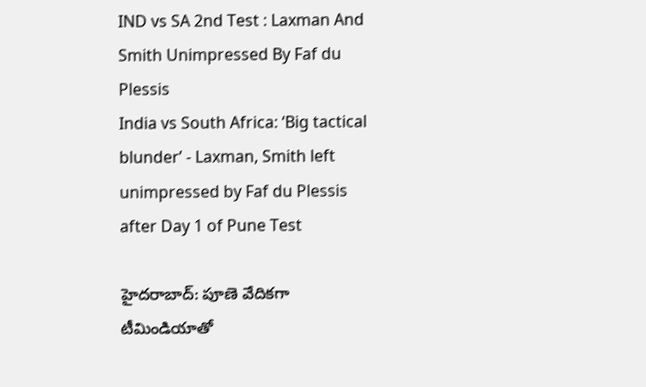IND vs SA 2nd Test : Laxman And Smith Unimpressed By Faf du Plessis
India vs South Africa: ‘Big tactical blunder’ - Laxman, Smith left unimpressed by Faf du Plessis after Day 1 of Pune Test

హైదరాబాద్: పూణె వేదికగా టీమిండియాతో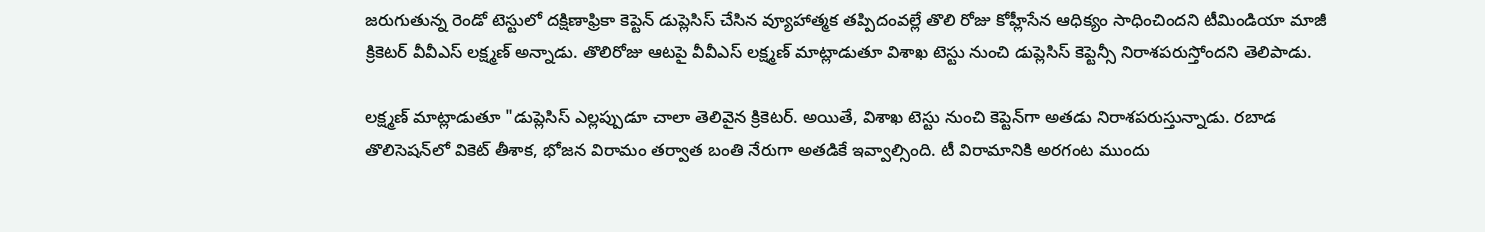జరుగుతున్న రెండో టెస్టులో దక్షిణాఫ్రికా కెప్టెన్‌ డుప్లెసిస్‌ చేసిన వ్యూహాత్మక తప్పిదంవల్లే తొలి రోజు కోహ్లీసేన ఆధిక్యం సాధించిందని టీమిండియా మాజీ క్రికెటర్ వీవీఎస్‌ లక్ష్మణ్‌ అన్నాడు. తొలిరోజు ఆటపై వీవీఎస్ లక్ష్మణ్ మాట్లాడుతూ విశాఖ టెస్టు నుంచి డుప్లెసిస్ కెప్టెన్సీ నిరాశపరుస్తోందని తెలిపాడు.

లక్ష్మణ్ మాట్లాడుతూ "డుప్లెసిస్ ఎల్లప్పుడూ చాలా తెలివైన క్రికెటర్. అయితే, విశాఖ టెస్టు నుంచి కెప్టెన్‌గా అతడు నిరాశపరుస్తున్నాడు. రబాడ తొలిసెషన్‌లో వికెట్‌ తీశాక, భోజన విరామం తర్వాత బంతి నేరుగా అతడికే ఇవ్వాల్సింది. టీ విరామానికి అరగంట ముందు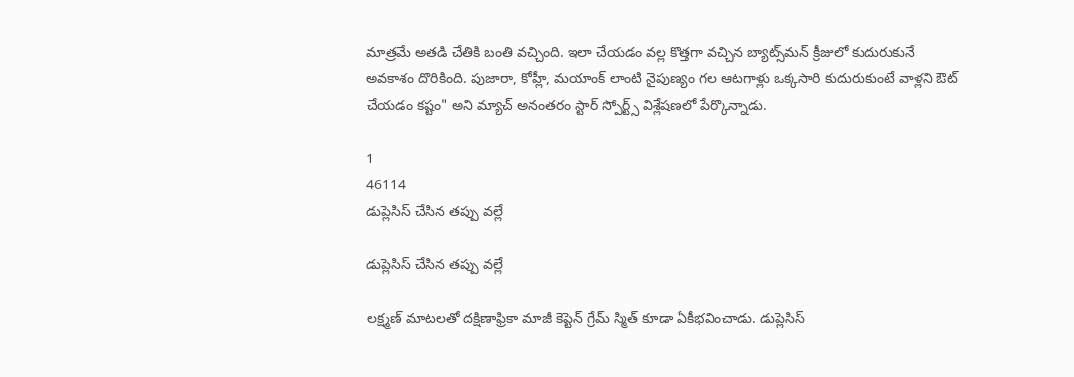మాత్రమే అతడి చేతికి బంతి వచ్చింది. ఇలా చేయడం వల్ల కొత్తగా వచ్చిన బ్యాట్స్‌మన్‌ క్రీజులో కుదురుకునే అవకాశం దొరికింది. పుజారా, కోహ్లీ, మయాంక్‌ లాంటి నైపుణ్యం గల ఆటగాళ్లు ఒక్కసారి కుదురుకుంటే వాళ్లని ఔట్‌ చేయడం కష్టం" అని మ్యాచ్ అనంతరం స్టార్ స్పోర్ట్స్‌ విశ్లేషణలో పేర్కొన్నాడు.

1
46114
డుప్లెసిస్ చేసిన తప్పు వల్లే

డుప్లెసిస్ చేసిన తప్పు వల్లే

లక్ష్మణ్‌ మాటలతో దక్షిణాఫ్రికా మాజీ కెప్టెన్ గ్రేమ్ స్మిత్ కూడా ఏకీభవించాడు. డుప్లెసిస్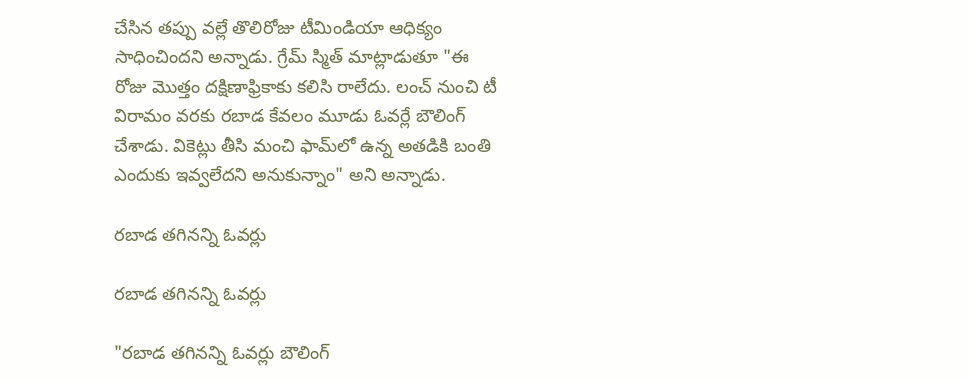చేసిన తప్పు వల్లే తొలిరోజు టీమిండియా ఆధిక్యం సాధించిందని అన్నాడు. గ్రేమ్ స్మిత్ మాట్లాడుతూ "ఈ రోజు మొత్తం దక్షిణాఫ్రికాకు కలిసి రాలేదు. లంచ్ నుంచి టీ విరామం వరకు రబాడ కేవలం మూడు ఓవర్లే బౌలింగ్‌ చేశాడు. వికెట్లు తీసి మంచి ఫామ్‌లో ఉన్న అతడికి బంతి ఎందుకు ఇవ్వలేదని అనుకున్నాం" అని అన్నాడు.

రబాడ తగినన్ని ఓవర్లు

రబాడ తగినన్ని ఓవర్లు

"రబాడ తగినన్ని ఓవర్లు బౌలింగ్‌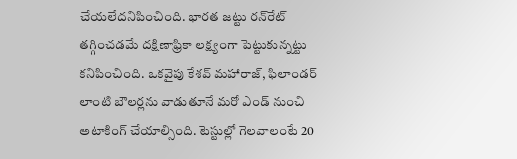చేయలేదనిపించింది. భారత జట్టు రన్‌రేట్‌ తగ్గించడమే దక్షిణాఫ్రికా లక్ష్యంగా పెట్టుకున్నట్టు కనిపించింది. ఒకవైపు కేశవ్ మహారాజ్‌, ఫిలాండర్‌ లాంటి బౌలర్లను వాడుతూనే మరో ఎండ్‌ నుంచి అటాకింగ్‌ చేయాల్సింది. టెస్టుల్లో గెలవాలంటే 20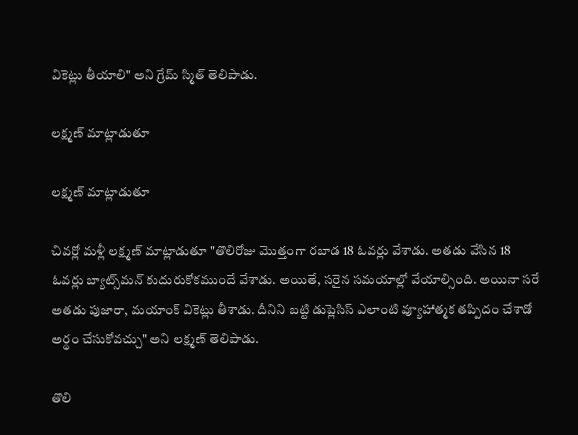వికెట్లు తీయాలి" అని గ్రేమ్ స్మిత్ తెలిపాడు.

లక్ష్మణ్‌ మాట్లాడుతూ

లక్ష్మణ్‌ మాట్లాడుతూ

చివర్లో మళ్లీ లక్ష్మణ్‌ మాట్లాడుతూ "తొలిరోజు మొత్తంగా రబాడ 18 ఓవర్లు వేశాడు. అతడు వేసిన 18 ఓవర్లు బ్యాట్స్‌మన్‌ కుదురుకోకముందే వేశాడు. అయితే, సరైన సమయాల్లో వేయాల్సింది. అయినా సరే అతడు పుజారా, మయాంక్‌ వికెట్లు తీశాడు. దీనిని బట్టి డుప్లెసిస్‌ ఎలాంటి వ్యూహాత్మక తప్పిదం చేశాడో అర్థం చేసుకోవచ్చు" అని లక్ష్మణ్ తెలిపాడు.

తొలి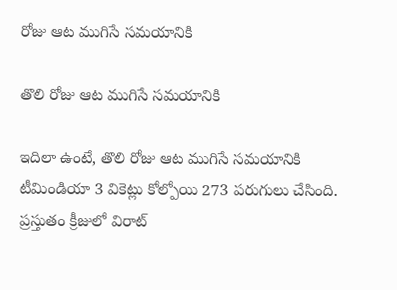రోజు ఆట ముగిసే సమయానికి

తొలి రోజు ఆట ముగిసే సమయానికి

ఇదిలా ఉంటే, తొలి రోజు ఆట ముగిసే సమయానికి టీమిండియా 3 వికెట్లు కోల్పోయి 273 పరుగులు చేసింది. ప్రస్తుతం క్రీజులో విరాట్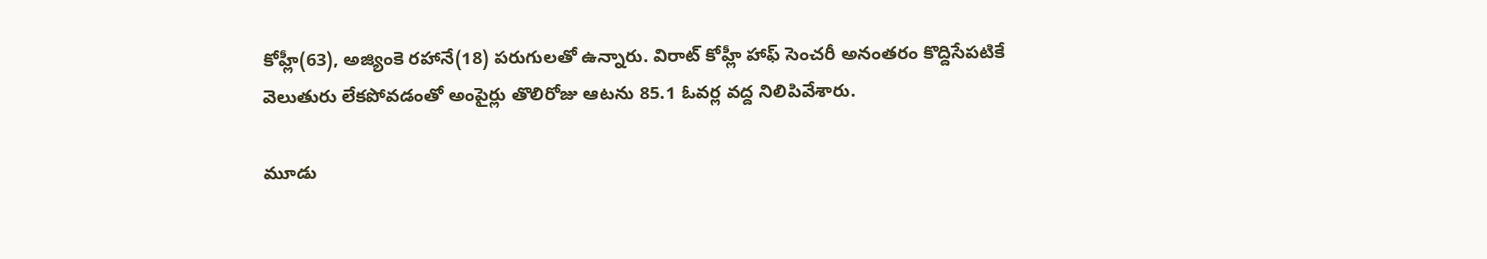కోహ్లీ(63), అజ్యింకె రహానే(18) పరుగులతో ఉన్నారు. విరాట్ కోహ్లీ హాఫ్ సెంచరీ అనంతరం కొద్దిసేపటికే వెలుతురు లేకపోవడంతో అంపైర్లు తొలిరోజు ఆటను 85.1 ఓవర్ల వద్ద నిలిపివేశారు.

మూడు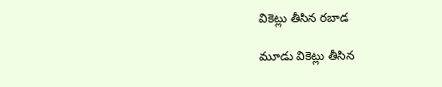వికెట్లు తీసిన రబాడ

మూడు వికెట్లు తీసిన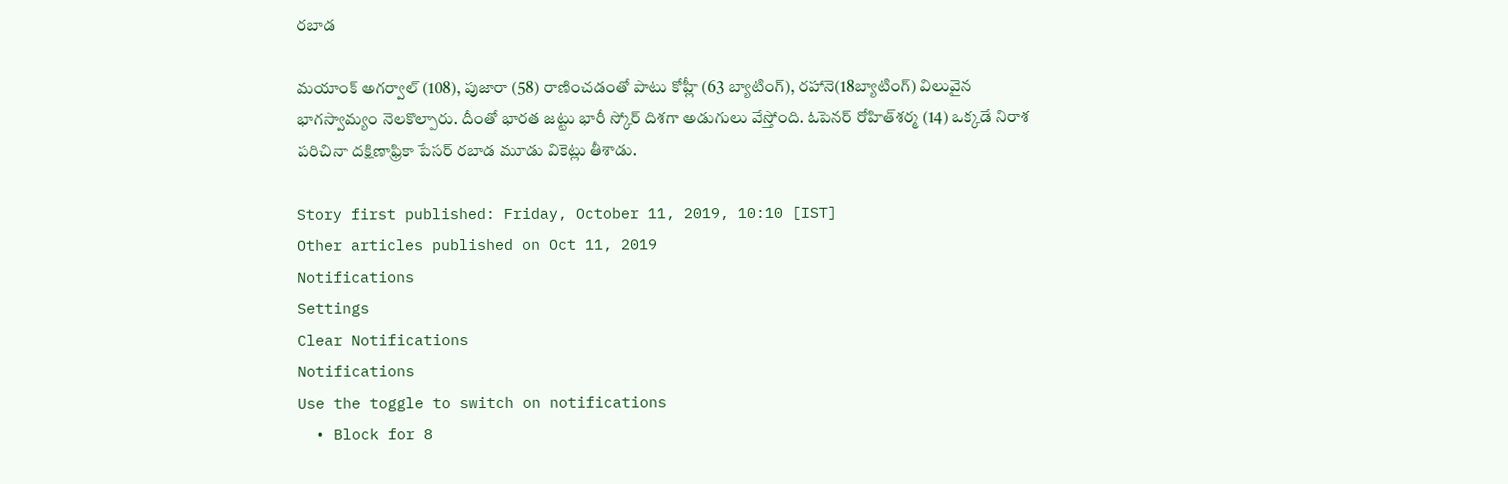రబాడ

మయాంక్‌ అగర్వాల్‌ (108), పుజారా (58) రాణించడంతో పాటు కోహ్లీ (63 బ్యాటింగ్‌), రహానె(18బ్యాటింగ్‌) విలువైన భాగస్వామ్యం నెలకొల్పారు. దీంతో భారత జట్టు భారీ స్కోర్‌ దిశగా అడుగులు వేస్తోంది. ఓపెనర్‌ రోహిత్‌శర్మ (14) ఒక్కడే నిరాశ పరిచినా దక్షిణాఫ్రికా పేసర్‌ రబాడ మూడు వికెట్లు తీశాడు.

Story first published: Friday, October 11, 2019, 10:10 [IST]
Other articles published on Oct 11, 2019
Notifications
Settings
Clear Notifications
Notifications
Use the toggle to switch on notifications
  • Block for 8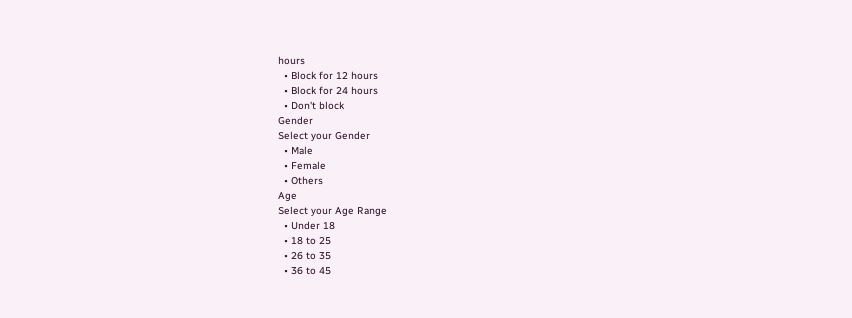hours
  • Block for 12 hours
  • Block for 24 hours
  • Don't block
Gender
Select your Gender
  • Male
  • Female
  • Others
Age
Select your Age Range
  • Under 18
  • 18 to 25
  • 26 to 35
  • 36 to 45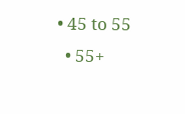• 45 to 55
  • 55+